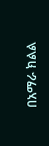በአማራ ክልል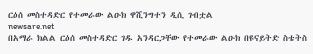ርዕሰ መስተዳድር የተመራው ልዑክ ዋሺንግተን ዲሲ ገብቷል
newsare.net
በአማራ ክልል ርዕሰ መስተዳድር ገዱ አንዳርጋቸው የተመራው ልዑክ በዩናይትድ ስቴትስ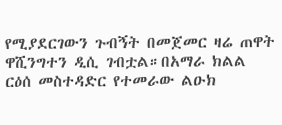የሚያደርገውን ጉብኝት በመጀመር ዛሬ ጠዋት ዋሺንግተን ዲሲ ገብቷል።በአማራ ክልል ርዕሰ መስተዳድር የተመራው ልዑክ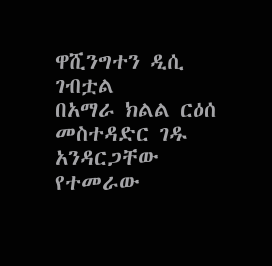ዋሺንግተን ዲሲ ገብቷል
በአማራ ክልል ርዕሰ መስተዳድር ገዱ አንዳርጋቸው የተመራው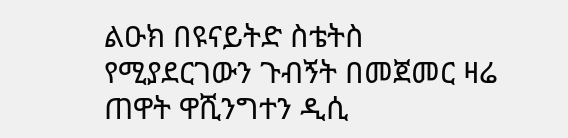ልዑክ በዩናይትድ ስቴትስ የሚያደርገውን ጉብኝት በመጀመር ዛሬ ጠዋት ዋሺንግተን ዲሲ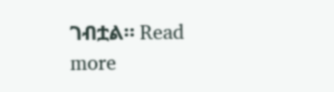ገብቷል። Read more